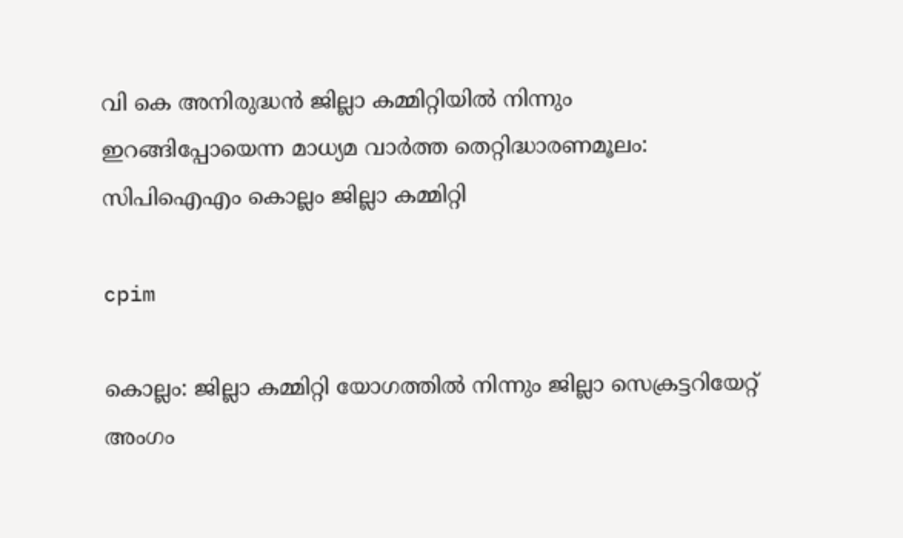വി കെ അനിരുദ്ധന്‍ ജില്ലാ കമ്മിറ്റിയില്‍ നിന്നും ഇറങ്ങിപ്പോയെന്ന മാധ്യമ വാര്‍ത്ത തെറ്റിദ്ധാരണമൂലം: സിപിഐഎം കൊല്ലം ജില്ലാ കമ്മിറ്റി

cpim

കൊല്ലം: ജില്ലാ കമ്മിറ്റി യോഗത്തില്‍ നിന്നും ജില്ലാ സെക്രട്ടറിയേറ്റ് അംഗം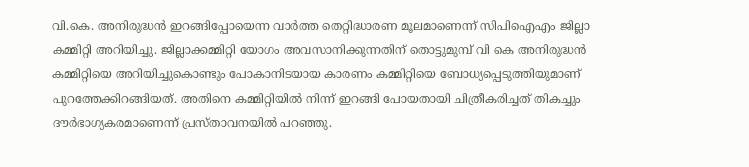വി.കെ. അനിരുദ്ധന്‍ ഇറങ്ങിപ്പോയെന്ന വാര്‍ത്ത തെറ്റിദ്ധാരണ മൂലമാണെന്ന് സിപിഐഎം ജില്ലാ കമ്മിറ്റി അറിയിച്ചു. ജില്ലാക്കമ്മിറ്റി യോഗം അവസാനിക്കുന്നതിന് തൊട്ടുമുമ്പ് വി കെ അനിരുദ്ധന്‍ കമ്മിറ്റിയെ അറിയിച്ചുകൊണ്ടും പോകാനിടയായ കാരണം കമ്മിറ്റിയെ ബോധ്യപ്പെടുത്തിയുമാണ് പുറത്തേക്കിറങ്ങിയത്. അതിനെ കമ്മിറ്റിയില്‍ നിന്ന് ഇറങ്ങി പോയതായി ചിത്രീകരിച്ചത് തികച്ചും ദൗര്‍ഭാഗ്യകരമാണെന്ന് പ്രസ്താവനയില്‍ പറഞ്ഞു.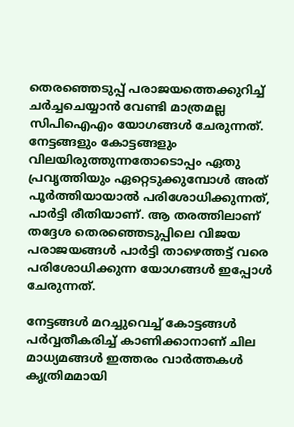തെരഞ്ഞെടുപ്പ് പരാജയത്തെക്കുറിച്ച് ചര്‍ച്ചചെയ്യാന്‍ വേണ്ടി മാത്രമല്ല സിപിഐഎം യോഗങ്ങള്‍ ചേരുന്നത്. നേട്ടങ്ങളും കോട്ടങ്ങളും വിലയിരുത്തുന്നതോടൊപ്പം ഏതു പ്രവൃത്തിയും ഏറ്റെടുക്കുമ്പോള്‍ അത് പൂര്‍ത്തിയായാല്‍ പരിശോധിക്കുന്നത്, പാര്‍ട്ടി രീതിയാണ്. ആ തരത്തിലാണ് തദ്ദേശ തെരഞ്ഞെടുപ്പിലെ വിജയ പരാജയങ്ങള്‍ പാര്‍ട്ടി താഴെത്തട്ട് വരെ പരിശോധിക്കുന്ന യോഗങ്ങള്‍ ഇപ്പോള്‍ ചേരുന്നത്.

നേട്ടങ്ങള്‍ മറച്ചുവെച്ച് കോട്ടങ്ങള്‍ പര്‍വ്വതീകരിച്ച് കാണിക്കാനാണ് ചില മാധ്യമങ്ങള്‍ ഇത്തരം വാര്‍ത്തകള്‍ കൃത്രിമമായി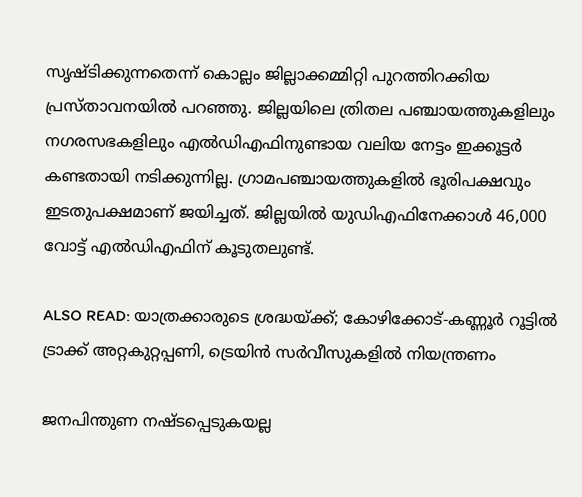സൃഷ്ടിക്കുന്നതെന്ന് കൊല്ലം ജില്ലാക്കമ്മിറ്റി പുറത്തിറക്കിയ പ്രസ്താവനയില്‍ പറഞ്ഞു. ജില്ലയിലെ ത്രിതല പഞ്ചായത്തുകളിലും നഗരസഭകളിലും എല്‍ഡിഎഫിനുണ്ടായ വലിയ നേട്ടം ഇക്കൂട്ടര്‍ കണ്ടതായി നടിക്കുന്നില്ല. ഗ്രാമപഞ്ചായത്തുകളില്‍ ഭൂരിപക്ഷവും ഇടതുപക്ഷമാണ് ജയിച്ചത്. ജില്ലയില്‍ യുഡിഎഫിനേക്കാള്‍ 46,000 വോട്ട് എല്‍ഡിഎഫിന് കൂടുതലുണ്ട്.

ALSO READ: യാത്രക്കാരുടെ ശ്രദ്ധയ്ക്ക്; കോഴിക്കോട്-കണ്ണൂർ റൂട്ടിൽ ട്രാക്ക് അറ്റകുറ്റപ്പണി, ട്രെയിൻ സർവീസുകളിൽ നിയന്ത്രണം

ജനപിന്തുണ നഷ്ടപ്പെടുകയല്ല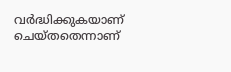വര്‍ദ്ധിക്കുകയാണ് ചെയ്തതെന്നാണ്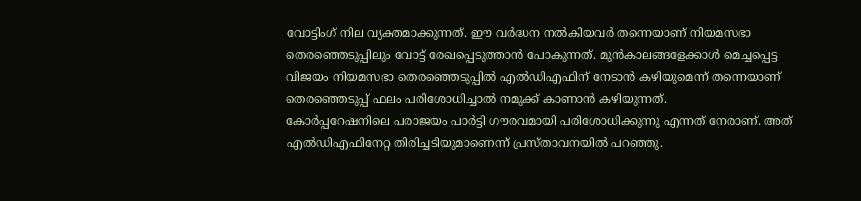വോട്ടിംഗ് നില വ്യക്തമാക്കുന്നത്. ഈ വര്‍ദ്ധന നല്‍കിയവര്‍ തന്നെയാണ് നിയമസഭാ തെരഞ്ഞെടുപ്പിലും വോട്ട് രേഖപ്പെടുത്താന്‍ പോകുന്നത്. മുന്‍കാലങ്ങളേക്കാള്‍ മെച്ചപ്പെട്ട വിജയം നിയമസഭാ തെരഞ്ഞെടുപ്പില്‍ എല്‍ഡിഎഫിന് നേടാന്‍ കഴിയുമെന്ന് തന്നെയാണ് തെരഞ്ഞെടുപ്പ് ഫലം പരിശോധിച്ചാല്‍ നമുക്ക് കാണാന്‍ കഴിയുന്നത്.
കോര്‍പ്പറേഷനിലെ പരാജയം പാര്‍ട്ടി ഗൗരവമായി പരിശോധിക്കുന്നു എന്നത് നേരാണ്. അത് എല്‍ഡിഎഫിനേറ്റ തിരിച്ചടിയുമാണെന്ന് പ്രസ്താവനയില്‍ പറഞ്ഞു.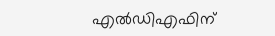എല്‍ഡിഎഫിന്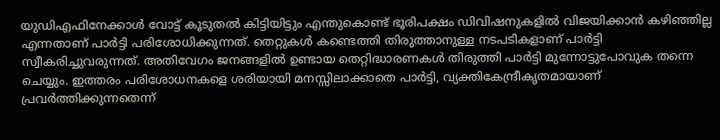യുഡിഎഫിനേക്കാള്‍ വോട്ട് കൂടുതല്‍ കിട്ടിയിട്ടും എന്തുകൊണ്ട് ഭൂരിപക്ഷം ഡിവിഷനുകളില്‍ വിജയിക്കാന്‍ കഴിഞ്ഞില്ല എന്നതാണ് പാര്‍ട്ടി പരിശോധിക്കുന്നത്. തെറ്റുകള്‍ കണ്ടെത്തി തിരുത്താനുള്ള നടപടികളാണ് പാര്‍ട്ടി സ്വീകരിച്ചുവരുന്നത്. അതിവേഗം ജനങ്ങളില്‍ ഉണ്ടായ തെറ്റിദ്ധാരണകള്‍ തിരുത്തി പാര്‍ട്ടി മുന്നോട്ടുപോവുക തന്നെ ചെയ്യും. ഇത്തരം പരിശോധനകളെ ശരിയായി മനസ്സിലാക്കാതെ പാര്‍ട്ടി, വ്യക്തികേന്ദ്രീകൃതമായാണ് പ്രവര്‍ത്തിക്കുന്നതെന്ന്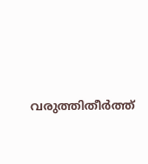വരുത്തിതീര്‍ത്ത്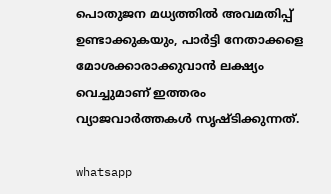പൊതുജന മധ്യത്തില്‍ അവമതിപ്പ് ഉണ്ടാക്കുകയും, പാര്‍ട്ടി നേതാക്കളെ മോശക്കാരാക്കുവാന്‍ ലക്ഷ്യം വെച്ചുമാണ് ഇത്തരം വ്യാജവാര്‍ത്തകള്‍ സൃഷ്ടിക്കുന്നത്.

whatsapp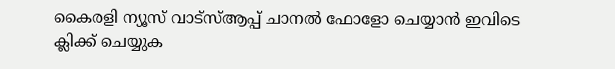കൈരളി ന്യൂസ് വാട്‌സ്ആപ്പ് ചാനല്‍ ഫോളോ ചെയ്യാന്‍ ഇവിടെ ക്ലിക്ക് ചെയ്യുക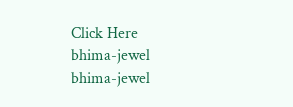Click Here
bhima-jewel
bhima-jewel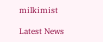milkimist

Latest News